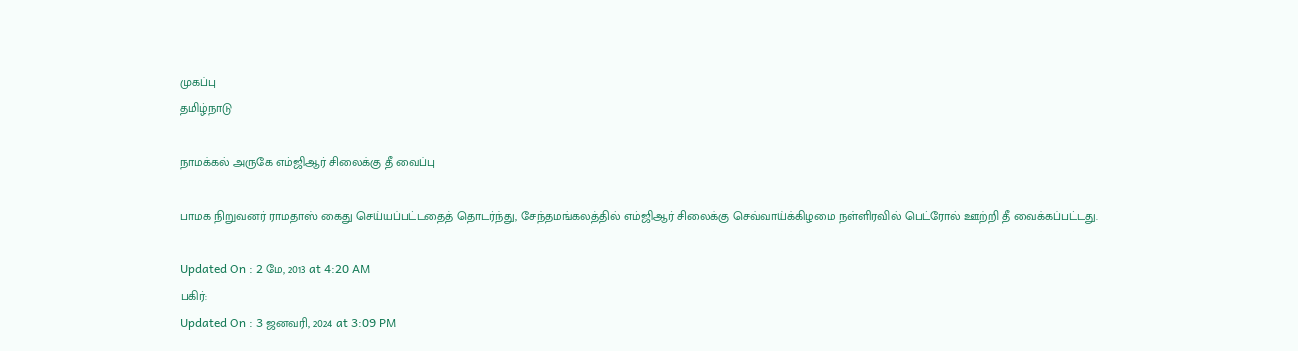முகப்பு
தமிழ்நாடு

நாமக்கல் அருகே எம்ஜிஆர் சிலைக்கு தீ வைப்பு

பாமக நிறுவனர் ராமதாஸ் கைது செய்யப்பட்டதைத் தொடர்ந்து, சேந்தமங்கலத்தில் எம்ஜிஆர் சிலைக்கு செவ்வாய்க்கிழமை நள்ளிரவில் பெட்ரோல் ஊற்றி தீ வைக்கப்பட்டது.

Updated On : 2 மே, 2013 at 4:20 AM
பகிர்:
Updated On : 3 ஜனவரி, 2024 at 3:09 PM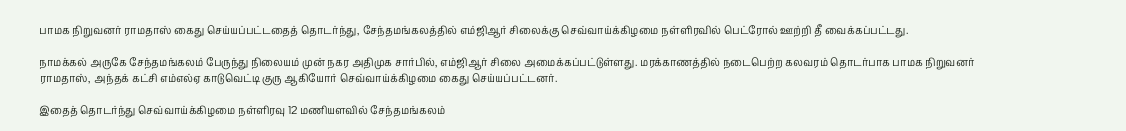பாமக நிறுவனர் ராமதாஸ் கைது செய்யப்பட்டதைத் தொடர்ந்து, சேந்தமங்கலத்தில் எம்ஜிஆர் சிலைக்கு செவ்வாய்க்கிழமை நள்ளிரவில் பெட்ரோல் ஊற்றி தீ வைக்கப்பட்டது.

நாமக்கல் அருகே சேந்தமங்கலம் பேருந்து நிலையம் முன் நகர அதிமுக சார்பில், எம்ஜிஆர் சிலை அமைக்கப்பட்டுள்ளது. மரக்காணத்தில் நடைபெற்ற கலவரம் தொடர்பாக பாமக நிறுவனர் ராமதாஸ், அந்தக் கட்சி எம்எல்ஏ காடுவெட்டி குரு ஆகியோர் செவ்வாய்க்கிழமை கைது செய்யப்பட்டனர்.

இதைத் தொடர்ந்து செவ்வாய்க்கிழமை நள்ளிரவு 12 மணியளவில் சேந்தமங்கலம்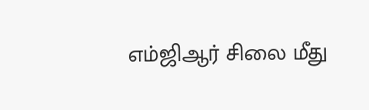எம்ஜிஆர் சிலை மீது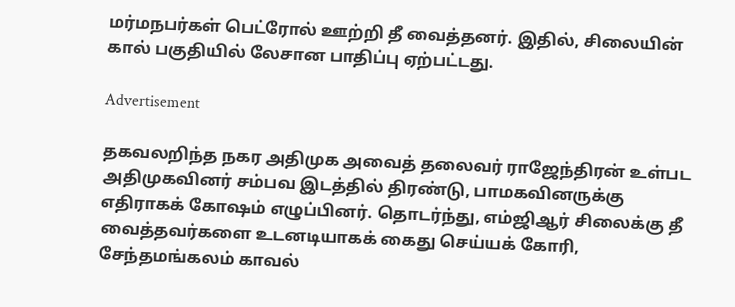மர்மநபர்கள் பெட்ரோல் ஊற்றி தீ வைத்தனர். இதில், சிலையின் கால் பகுதியில் லேசான பாதிப்பு ஏற்பட்டது.

Advertisement

தகவலறிந்த நகர அதிமுக அவைத் தலைவர் ராஜேந்திரன் உள்பட அதிமுகவினர் சம்பவ இடத்தில் திரண்டு, பாமகவினருக்கு எதிராகக் கோஷம் எழுப்பினர். தொடர்ந்து, எம்ஜிஆர் சிலைக்கு தீ வைத்தவர்களை உடனடியாகக் கைது செய்யக் கோரி, சேந்தமங்கலம் காவல்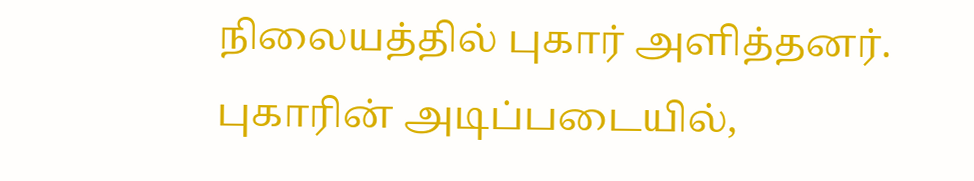நிலையத்தில் புகார் அளித்தனர். புகாரின் அடிப்படையில்,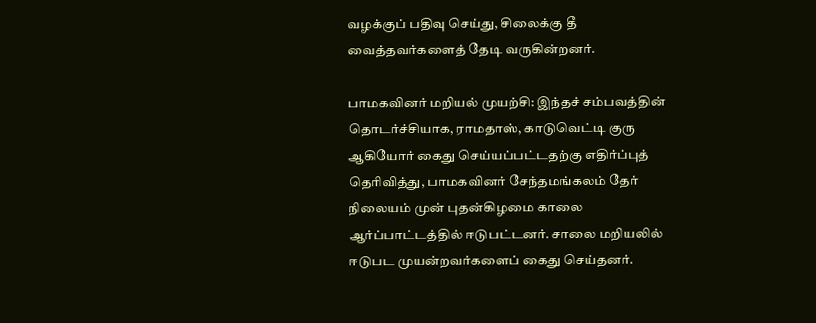வழக்குப் பதிவு செய்து, சிலைக்கு தீ வைத்தவர்களைத் தேடி வருகின்றனர்.

பாமகவினர் மறியல் முயற்சி: இந்தச் சம்பவத்தின் தொடர்ச்சியாக, ராமதாஸ், காடுவெட்டி குரு ஆகியோர் கைது செய்யப்பட்டதற்கு எதிர்ப்புத் தெரிவித்து, பாமகவினர் சேந்தமங்கலம் தேர் நிலையம் முன் புதன்கிழமை காலை ஆர்ப்பாட்டத்தில் ஈடுபட்டனர். சாலை மறியலில் ஈடுபட முயன்றவர்களைப் கைது செய்தனர்.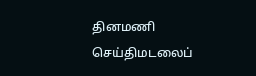தினமணி செய்திமடலைப்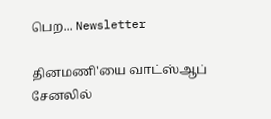பெற... Newsletter

தினமணி'யை வாட்ஸ்ஆப் சேனலில்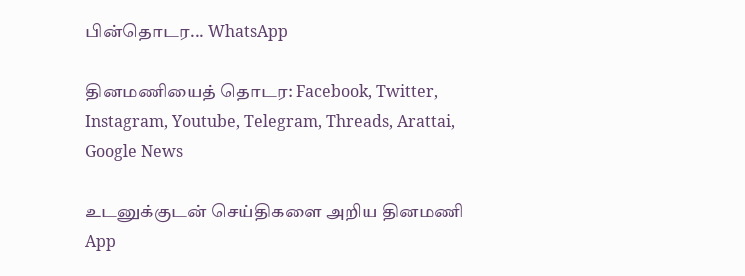பின்தொடர... WhatsApp

தினமணியைத் தொடர: Facebook, Twitter, Instagram, Youtube, Telegram, Threads, Arattai, Google News

உடனுக்குடன் செய்திகளை அறிய தினமணி App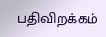பதிவிறக்கம்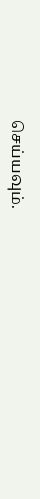செய்யவும்.